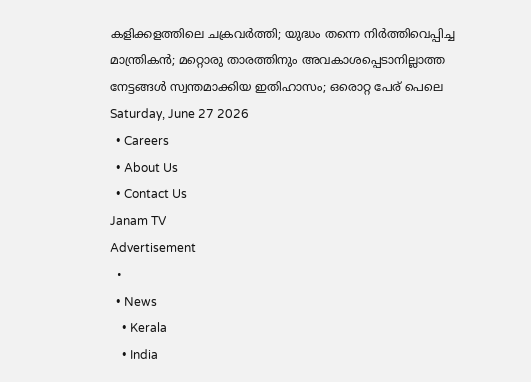കളിക്കളത്തിലെ ചക്രവർത്തി; യുദ്ധം തന്നെ നിർത്തിവെപ്പിച്ച മാന്ത്രികൻ; മറ്റൊരു താരത്തിനും അവകാശപ്പെടാനില്ലാത്ത നേട്ടങ്ങൾ സ്വന്തമാക്കിയ ഇതിഹാസം; ഒരൊറ്റ പേര് പെലെ
Saturday, June 27 2026
  • Careers
  • About Us
  • Contact Us
Janam TV
Advertisement
  •
  • News
    • Kerala
    • India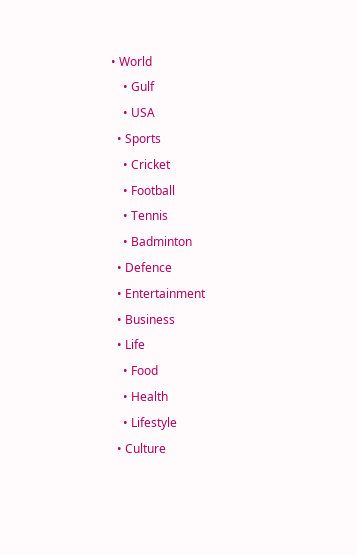• World
    • Gulf
    • USA
  • Sports
    • Cricket
    • Football
    • Tennis
    • Badminton
  • Defence
  • Entertainment
  • Business
  • Life
    • Food
    • Health
    • Lifestyle
  • Culture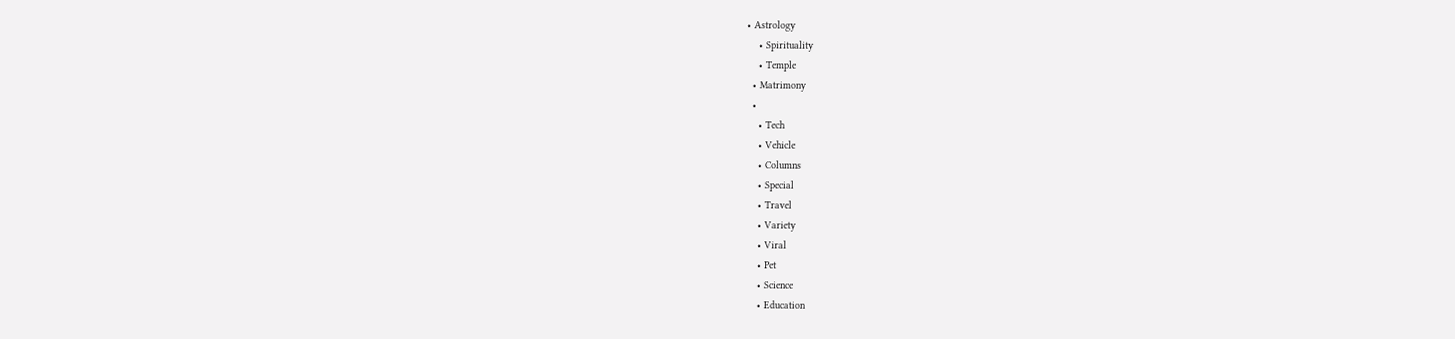• Astrology
    • Spirituality
    • Temple
  • Matrimony
  •
    • Tech
    • Vehicle
    • Columns
    • Special
    • Travel
    • Variety
    • Viral
    • Pet
    • Science
    • Education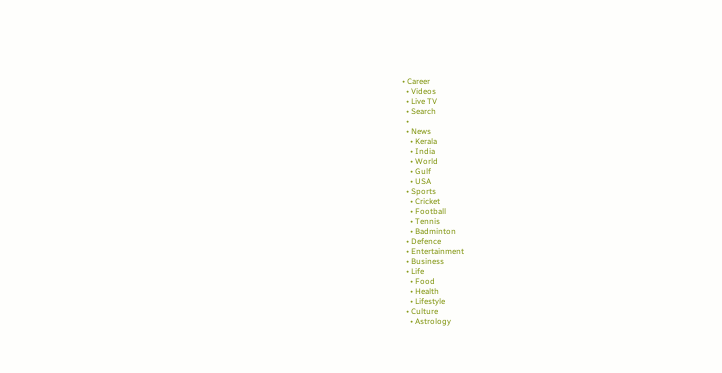• Career
  • Videos
  • Live TV
  • Search
  •
  • News
    • Kerala
    • India
    • World
    • Gulf
    • USA
  • Sports
    • Cricket
    • Football
    • Tennis
    • Badminton
  • Defence
  • Entertainment
  • Business
  • Life
    • Food
    • Health
    • Lifestyle
  • Culture
    • Astrology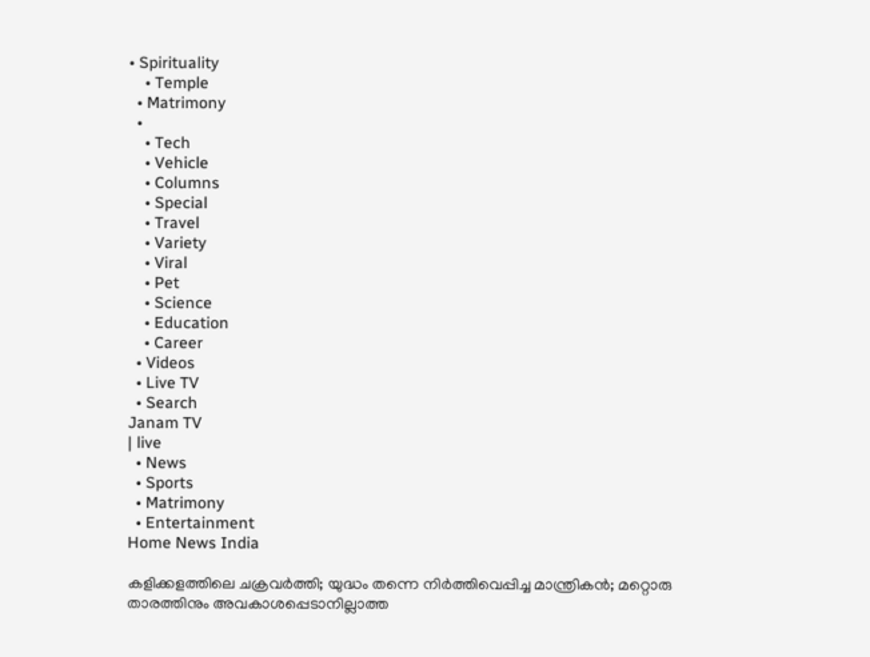• Spirituality
    • Temple
  • Matrimony
  •
    • Tech
    • Vehicle
    • Columns
    • Special
    • Travel
    • Variety
    • Viral
    • Pet
    • Science
    • Education
    • Career
  • Videos
  • Live TV
  • Search
Janam TV
| live
  • News
  • Sports
  • Matrimony
  • Entertainment
Home News India

കളിക്കളത്തിലെ ചക്രവർത്തി; യുദ്ധം തന്നെ നിർത്തിവെപ്പിച്ച മാന്ത്രികൻ; മറ്റൊരു താരത്തിനും അവകാശപ്പെടാനില്ലാത്ത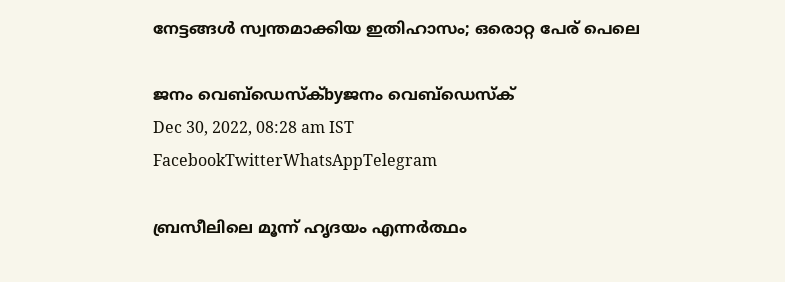നേട്ടങ്ങൾ സ്വന്തമാക്കിയ ഇതിഹാസം; ഒരൊറ്റ പേര് പെലെ

ജനം വെബ്‌ഡെസ്ക്byജനം വെബ്‌ഡെസ്ക്
Dec 30, 2022, 08:28 am IST
FacebookTwitterWhatsAppTelegram

ബ്രസീലിലെ മൂന്ന് ഹൃദയം എന്നർത്ഥം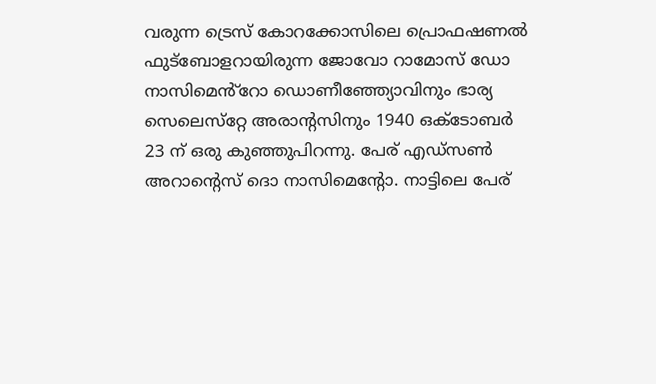വരുന്ന ട്രെസ് കോറക്കോസിലെ പ്രൊഫഷണൽ ഫുട്‌ബോളറായിരുന്ന ജോവോ റാമോസ് ഡോ നാസിമെൻ്‌റോ ഡൊണീഞ്ഞ്യോവിനും ഭാര്യ സെലെസ്‌റ്റേ അരാന്റസിനും 1940 ഒക്ടോബർ 23 ന് ഒരു കുഞ്ഞുപിറന്നു. പേര് എഡ്‌സൺ അറാന്റെസ് ദൊ നാസിമെന്റോ. നാട്ടിലെ പേര്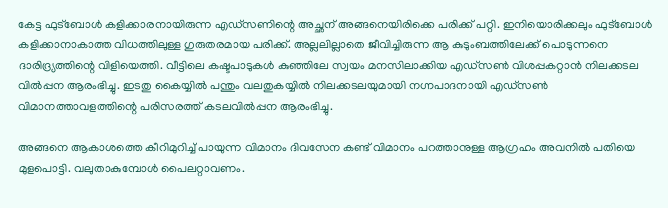കേട്ട ഫുട്‌ബോൾ കളിക്കാരനായിരുന്ന എഡ്‌സണിന്റെ അച്ഛന് അങ്ങനെയിരിക്കെ പരിക്ക് പറ്റി. ഇനിയൊരിക്കലും ഫുട്‌ബോൾ കളിക്കാനാകാത്ത വിധത്തിലുള്ള ഗുരുതരമായ പരിക്ക്. അല്ലലില്ലാതെ ജീവിച്ചിരുന്ന ആ കുടുംബത്തിലേക്ക് പൊടുന്നനെ ദാരിദ്ര്യത്തിന്റെ വിളിയെത്തി. വീട്ടിലെ കഷ്ടപാടുകൾ കുഞ്ഞിലേ സ്വയം മനസിലാക്കിയ എഡ്‌സൺ വിശപ്പകറ്റാൻ നിലക്കടല വിൽപ്പന ആരംഭിച്ചു. ഇടതു കൈയ്യിൽ പന്തും വലതുകയ്യിൽ നിലക്കടലയുമായി നഗ്നപാദനായി എഡ്‌സൺ വിമാനത്താവളത്തിന്റെ പരിസരത്ത് കടലവിൽപ്പന ആരംഭിച്ചു.

അങ്ങനെ ആകാശത്തെ കീറിമുറിച്ച് പായുന്ന വിമാനം ദിവസേന കണ്ട് വിമാനം പറത്താനുള്ള ആഗ്രഹം അവനിൽ പതിയെ മുളപൊട്ടി. വലുതാകുമ്പോൾ പൈലറ്റാവണം.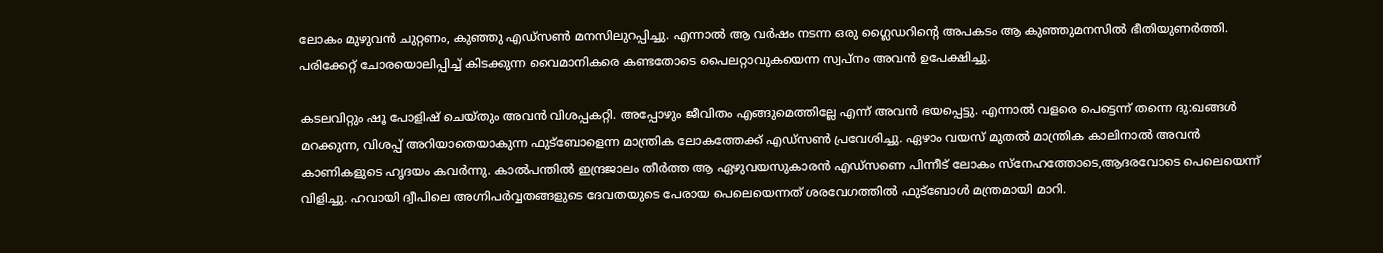ലോകം മുഴുവൻ ചുറ്റണം, കുഞ്ഞു എഡ്‌സൺ മനസിലുറപ്പിച്ചു. എന്നാൽ ആ വർഷം നടന്ന ഒരു ഗ്ലൈഡറിന്റെ അപകടം ആ കുഞ്ഞുമനസിൽ ഭീതിയുണർത്തി. പരിക്കേറ്റ് ചോരയൊലിപ്പിച്ച് കിടക്കുന്ന വൈമാനികരെ കണ്ടതോടെ പൈലറ്റാവുകയെന്ന സ്വപ്‌നം അവൻ ഉപേക്ഷിച്ചു.

കടലവിറ്റും ഷൂ പോളിഷ് ചെയ്തും അവൻ വിശപ്പകറ്റി. അപ്പോഴും ജീവിതം എങ്ങുമെത്തില്ലേ എന്ന് അവൻ ഭയപ്പെട്ടു. എന്നാൽ വളരെ പെട്ടെന്ന് തന്നെ ദു:ഖങ്ങൾ മറക്കുന്ന, വിശപ്പ് അറിയാതെയാകുന്ന ഫുട്‌ബോളെന്ന മാന്ത്രിക ലോകത്തേക്ക് എഡ്‌സൺ പ്രവേശിച്ചു. ഏഴാം വയസ് മുതൽ മാന്ത്രിക കാലിനാൽ അവൻ കാണികളുടെ ഹൃദയം കവർന്നു. കാൽപന്തിൽ ഇന്ദ്രജാലം തീർത്ത ആ ഏഴുവയസുകാരൻ എഡ്‌സണെ പിന്നീട് ലോകം സ്‌നേഹത്തോടെ,ആദരവോടെ പെലെയെന്ന് വിളിച്ചു. ഹവായി ദ്വീപിലെ അഗ്നിപർവ്വതങ്ങളുടെ ദേവതയുടെ പേരായ പെലെയെന്നത് ശരവേഗത്തിൽ ഫുട്‌ബോൾ മന്ത്രമായി മാറി.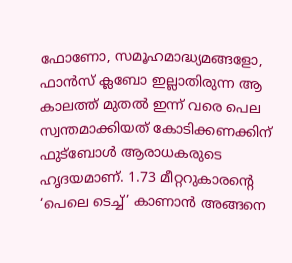ഫോണോ, സമൂഹമാദ്ധ്യമങ്ങളോ, ഫാൻസ് ക്ലബോ ഇല്ലാതിരുന്ന ആ കാലത്ത് മുതൽ ഇന്ന് വരെ പെല സ്വന്തമാക്കിയത് കോടിക്കണക്കിന് ഫുട്‌ബോൾ ആരാധകരുടെ ഹൃദയമാണ്. 1.73 മീറ്ററുകാരന്റെ ‘പെലെ ടെച്ച്’ കാണാൻ അങ്ങനെ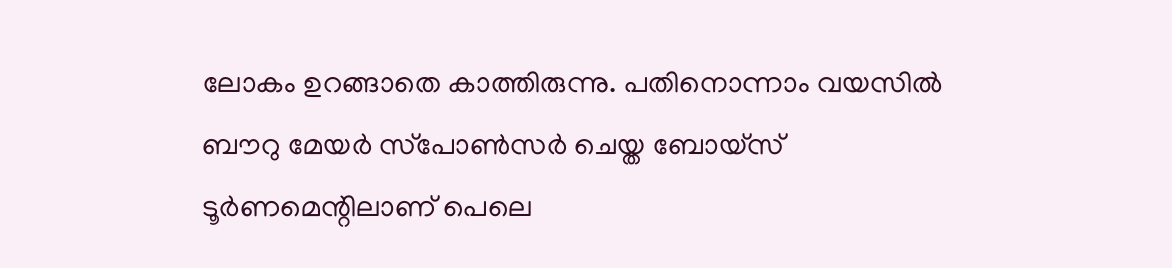ലോകം ഉറങ്ങാതെ കാത്തിരുന്നു. പതിനൊന്നാം വയസിൽ ബൗറു മേയർ സ്‌പോൺസർ ചെയ്ത ബോയ്‌സ് ടൂർണമെന്റിലാണ് പെലെ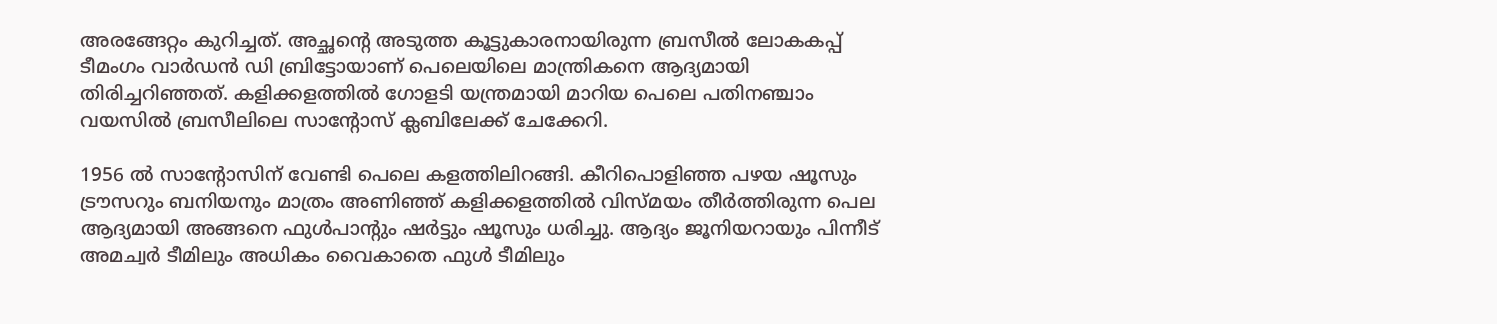അരങ്ങേറ്റം കുറിച്ചത്. അച്ഛന്റെ അടുത്ത കൂട്ടുകാരനായിരുന്ന ബ്രസീൽ ലോകകപ്പ് ടീമംഗം വാർഡൻ ഡി ബ്രിട്ടോയാണ് പെലെയിലെ മാന്ത്രികനെ ആദ്യമായി തിരിച്ചറിഞ്ഞത്. കളിക്കളത്തിൽ ഗോളടി യന്ത്രമായി മാറിയ പെലെ പതിനഞ്ചാം വയസിൽ ബ്രസീലിലെ സാന്റോസ് ക്ലബിലേക്ക് ചേക്കേറി.

1956 ൽ സാന്റോസിന് വേണ്ടി പെലെ കളത്തിലിറങ്ങി. കീറിപൊളിഞ്ഞ പഴയ ഷൂസും ട്രൗസറും ബനിയനും മാത്രം അണിഞ്ഞ് കളിക്കളത്തിൽ വിസ്മയം തീർത്തിരുന്ന പെല ആദ്യമായി അങ്ങനെ ഫുൾപാന്റും ഷർട്ടും ഷൂസും ധരിച്ചു. ആദ്യം ജൂനിയറായും പിന്നീട് അമച്വർ ടീമിലും അധികം വൈകാതെ ഫുൾ ടീമിലും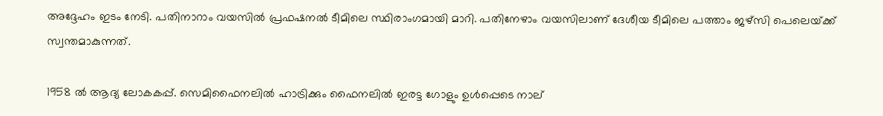അദ്ദേഹം ഇടം നേടി. പതിനാറാം വയസിൽ പ്രഫഷനൽ ടീമിലെ സ്ഥിരാംഗമായി മാറി. പതിനേഴാം വയസിലാണ് ദേശീയ ടീമിലെ പത്താം ജഴ്‌സി പെലെയ്‌ക്ക് സ്വന്തമാകുന്നത്.

1958 ൽ ആദ്യ ലോകകപ്പ്. സെമിഫൈനലിൽ ഹാട്രിക്കും ഫൈനലിൽ ഇരട്ട ഗോളും ഉൾപ്പെടെ നാല്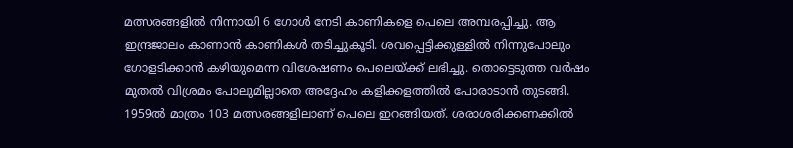മത്സരങ്ങളിൽ നിന്നായി 6 ഗോൾ നേടി കാണികളെ പെലെ അമ്പരപ്പിച്ചു. ആ ഇന്ദ്രജാലം കാണാൻ കാണികൾ തടിച്ചുകൂടി. ശവപ്പെട്ടിക്കുള്ളിൽ നിന്നുപോലും ഗോളടിക്കാൻ കഴിയുമെന്ന വിശേഷണം പെലെയ്‌ക്ക് ലഭിച്ചു. തൊട്ടെടുത്ത വർഷം മുതൽ വിശ്രമം പോലുമില്ലാതെ അദ്ദേഹം കളിക്കളത്തിൽ പോരാടാൻ തുടങ്ങി. 1959ൽ മാത്രം 103 മത്സരങ്ങളിലാണ് പെലെ ഇറങ്ങിയത്. ശരാശരിക്കണക്കിൽ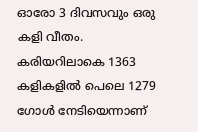ഓരോ 3 ദിവസവും ഒരു കളി വീതം. കരിയറിലാകെ 1363 കളികളിൽ പെലെ 1279 ഗോൾ നേടിയെന്നാണ്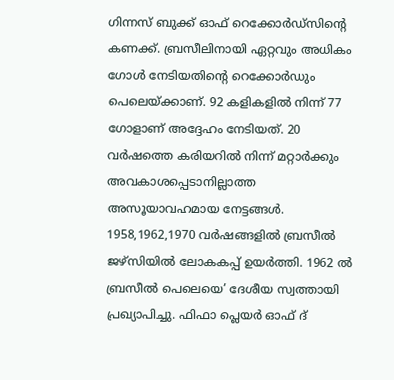ഗിന്നസ് ബുക്ക് ഓഫ് റെക്കോർഡ്‌സിന്റെ കണക്ക്. ബ്രസീലിനായി ഏറ്റവും അധികം ഗോൾ നേടിയതിന്റെ റെക്കോർഡും പെലെയ്‌ക്കാണ്. 92 കളികളിൽ നിന്ന് 77 ഗോളാണ് അദ്ദേഹം നേടിയത്. 20 വർഷത്തെ കരിയറിൽ നിന്ന് മറ്റാർക്കും അവകാശപ്പെടാനില്ലാത്ത അസൂയാവഹമായ നേട്ടങ്ങൾ. 1958,1962,1970 വർഷങ്ങളിൽ ബ്രസീൽ ജഴ്‌സിയിൽ ലോകകപ്പ് ഉയർത്തി. 1962 ൽ ബ്രസീൽ പെലെയെ’ ദേശീയ സ്വത്തായി പ്രഖ്യാപിച്ചു. ഫിഫാ പ്ലെയർ ഓഫ് ദ്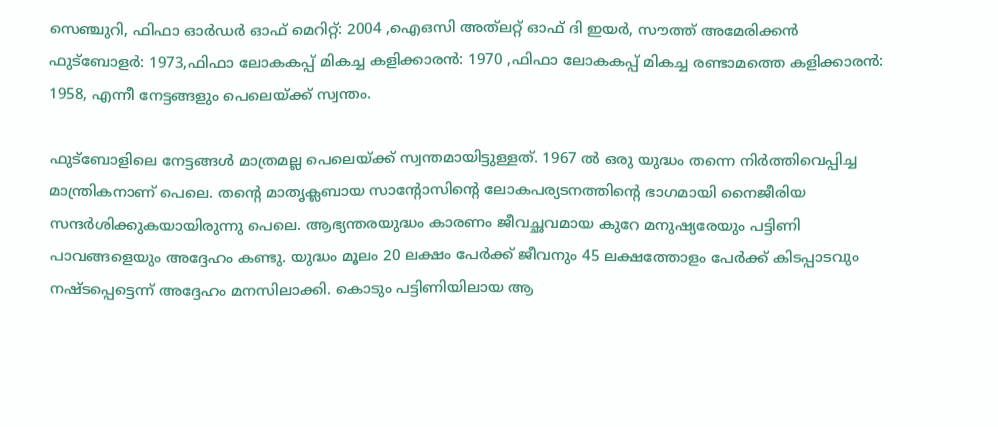സെഞ്ചുറി, ഫിഫാ ഓർഡർ ഓഫ് മെറിറ്റ്: 2004 ,ഐഒസി അത്‌ലറ്റ് ഓഫ് ദി ഇയർ, സൗത്ത് അമേരിക്കൻ ഫുട്‌ബോളർ: 1973,ഫിഫാ ലോകകപ്പ് മികച്ച കളിക്കാരൻ: 1970 ,ഫിഫാ ലോകകപ്പ് മികച്ച രണ്ടാമത്തെ കളിക്കാരൻ: 1958, എന്നീ നേട്ടങ്ങളും പെലെയ്‌ക്ക് സ്വന്തം.

ഫുട്‌ബോളിലെ നേട്ടങ്ങൾ മാത്രമല്ല പെലെയ്‌ക്ക് സ്വന്തമായിട്ടുള്ളത്. 1967 ൽ ഒരു യുദ്ധം തന്നെ നിർത്തിവെപ്പിച്ച മാന്ത്രികനാണ് പെലെ. തന്റെ മാതൃക്ലബായ സാന്റോസിന്റെ ലോകപര്യടനത്തിന്റെ ഭാഗമായി നൈജീരിയ സന്ദർശിക്കുകയായിരുന്നു പെലെ. ആഭ്യന്തരയുദ്ധം കാരണം ജീവച്ഛവമായ കുറേ മനുഷ്യരേയും പട്ടിണി പാവങ്ങളെയും അദ്ദേഹം കണ്ടു. യുദ്ധം മൂലം 20 ലക്ഷം പേർക്ക് ജീവനും 45 ലക്ഷത്തോളം പേർക്ക് കിടപ്പാടവും നഷ്ടപ്പെട്ടെന്ന് അദ്ദേഹം മനസിലാക്കി. കൊടും പട്ടിണിയിലായ ആ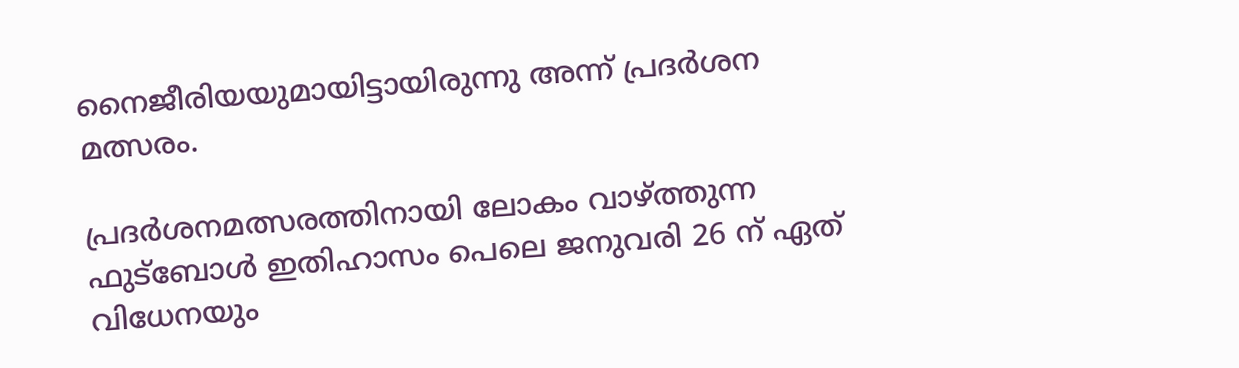നൈജീരിയയുമായിട്ടായിരുന്നു അന്ന് പ്രദർശന മത്സരം.

പ്രദർശനമത്സരത്തിനായി ലോകം വാഴ്‌ത്തുന്ന ഫുട്‌ബോൾ ഇതിഹാസം പെലെ ജനുവരി 26 ന് ഏത് വിധേനയും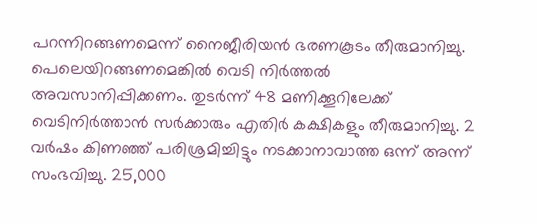പറന്നിറങ്ങണമെന്ന് നൈജീരിയൻ ഭരണകൂടം തീരുമാനിച്ചു. പെലെയിറങ്ങണമെങ്കിൽ വെടി നിർത്തൽ അവസാനിപ്പിക്കണം. തുടർന്ന് 48 മണിക്കൂറിലേക്ക് വെടിനിർത്താൻ സർക്കാരും എതിർ കക്ഷികളും തീരുമാനിച്ചു. 2 വർഷം കിണഞ്ഞ് പരിശ്രമിച്ചിട്ടും നടക്കാനാവാത്ത ഒന്ന് അന്ന് സംഭവിച്ചു. 25,000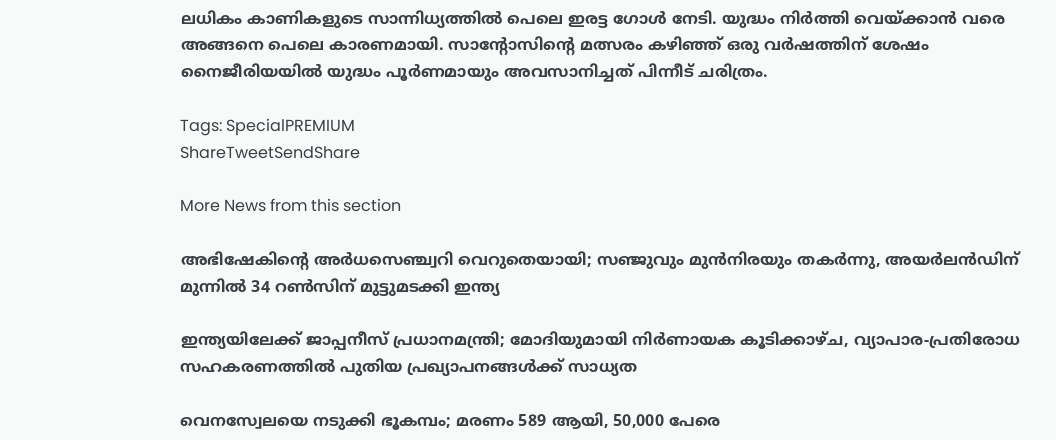ലധികം കാണികളുടെ സാന്നിധ്യത്തിൽ പെലെ ഇരട്ട ഗോൾ നേടി. യുദ്ധം നിർത്തി വെയ്‌ക്കാൻ വരെ അങ്ങനെ പെലെ കാരണമായി. സാന്റോസിന്റെ മത്സരം കഴിഞ്ഞ് ഒരു വർഷത്തിന് ശേഷം നൈജീരിയയിൽ യുദ്ധം പൂർണമായും അവസാനിച്ചത് പിന്നീട് ചരിത്രം.

Tags: SpecialPREMIUM
ShareTweetSendShare

More News from this section

അഭിഷേകിന്റെ അര്‍ധസെഞ്ച്വറി വെറുതെയായി; സഞ്ജുവും മുന്‍നിരയും തകര്‍ന്നു, അയര്‍ലന്‍ഡിന് മുന്നില്‍ 34 റണ്‍സിന് മുട്ടുമടക്കി ഇന്ത്യ

ഇന്ത്യയിലേക്ക് ജാപ്പനീസ് പ്രധാനമന്ത്രി; മോദിയുമായി നിര്‍ണായക കൂടിക്കാഴ്ച, വ്യാപാര-പ്രതിരോധ സഹകരണത്തില്‍ പുതിയ പ്രഖ്യാപനങ്ങള്‍ക്ക് സാധ്യത

വെനസ്വേലയെ നടുക്കി ഭൂകമ്പം; മരണം 589 ആയി, 50,000 പേരെ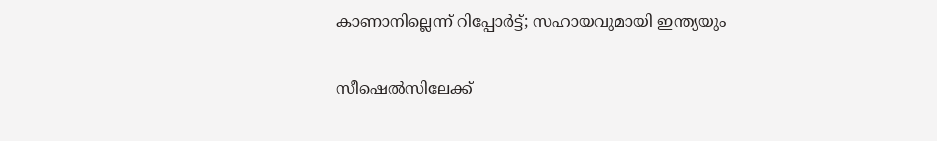കാണാനില്ലെന്ന് റിപ്പോര്‍ട്ട്; സഹായവുമായി ഇന്ത്യയും

സീഷെല്‍സിലേക്ക്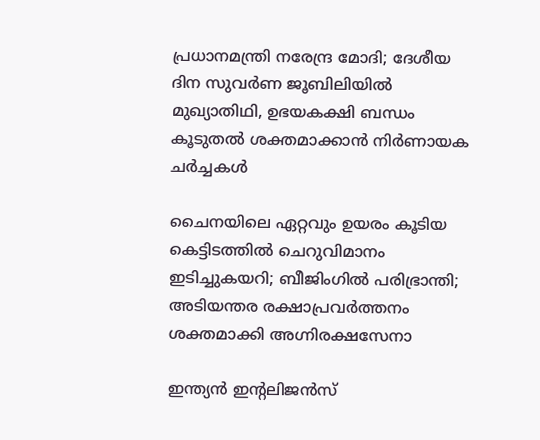പ്രധാനമന്ത്രി നരേന്ദ്ര മോദി; ദേശീയ ദിന സുവര്‍ണ ജൂബിലിയില്‍ മുഖ്യാതിഥി, ഉഭയകക്ഷി ബന്ധം കൂടുതല്‍ ശക്തമാക്കാന്‍ നിര്‍ണായക ചര്‍ച്ചകള്‍

ചൈനയിലെ ഏറ്റവും ഉയരം കൂടിയ കെട്ടിടത്തില്‍ ചെറുവിമാനം ഇടിച്ചുകയറി; ബീജിംഗില്‍ പരിഭ്രാന്തി; അടിയന്തര രക്ഷാപ്രവര്‍ത്തനം ശക്തമാക്കി അഗ്നിരക്ഷസേനാ

ഇന്ത്യന്‍ ഇന്റലിജന്‍സ്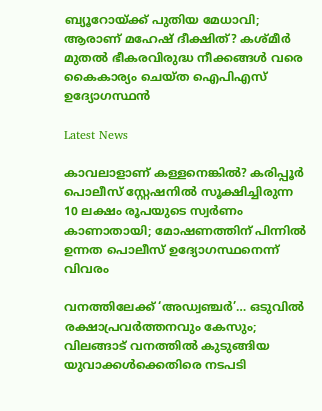ബ്യൂറോയ്‌ക്ക് പുതിയ മേധാവി; ആരാണ് മഹേഷ് ദീക്ഷിത്? കശ്മീര്‍ മുതല്‍ ഭീകരവിരുദ്ധ നീക്കങ്ങള്‍ വരെ കൈകാര്യം ചെയ്ത ഐപിഎസ് ഉദ്യോഗസ്ഥന്‍

Latest News

കാവലാളാണ് കള്ളനെങ്കിൽ? കരിപ്പൂർ പൊലീസ് സ്റ്റേഷനിൽ സൂക്ഷിച്ചിരുന്ന 10 ലക്ഷം രൂപയുടെ സ്വർണം കാണാതായി; മോഷണത്തിന് പിന്നിൽ ഉന്നത പൊലീസ് ഉദ്യോഗസ്ഥനെന്ന് വിവരം

വനത്തിലേക്ക് ‘അഡ്വഞ്ചർ’… ഒടുവിൽ രക്ഷാപ്രവർത്തനവും കേസും; വിലങ്ങാട് വനത്തിൽ കുടുങ്ങിയ യുവാക്കൾക്കെതിരെ നടപടി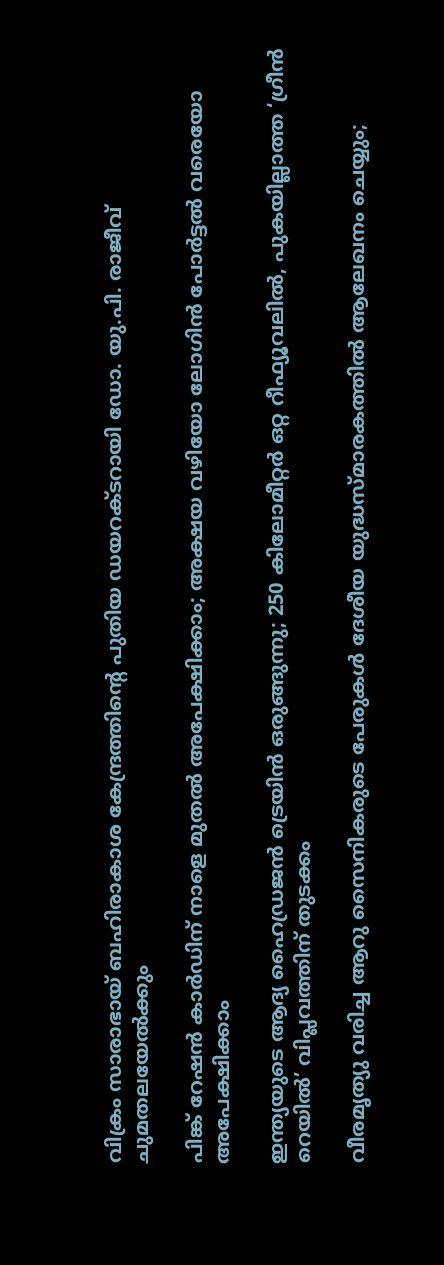വിക്രം സാരാഭായ് ബഹിരാകാശ കേന്ദ്രത്തിന്റെ പുതിയ ഡയറക്ടറായി ഡോ. യു.പി. രാജീവ് ചുമതലയേൽക്കും

പിങ്ക് റേഷന്‍ കാര്‍ഡിന് നാളെ മുതല്‍ അപേക്ഷിക്കാം; അക്ഷയ വഴിയോ ലോഗിന്‍ പോര്‍ട്ടല്‍ വരെയോ അപേക്ഷിക്കാം

ഇന്ത്യയുടെ ആദ്യ ഹൈഡ്രജന്‍ ട്രെയിന്‍ ഒരുങ്ങുന്നു; 250 കിലോമീറ്റര്‍ ഒറ്റ റീഫ്യൂവലില്‍, പുകയില്ലാത്ത ‘ഗ്രീന്‍ റെയില്‍’ വിപ്ലവത്തിന് തുടക്കം

വീരമൃത്യു വരിച്ച ആറു സൈനികരുടെ പേരുകള്‍ ദേശീയ യുദ്ധസ്മാരകത്തില്‍ ആലേഖനം ചെയ്യും;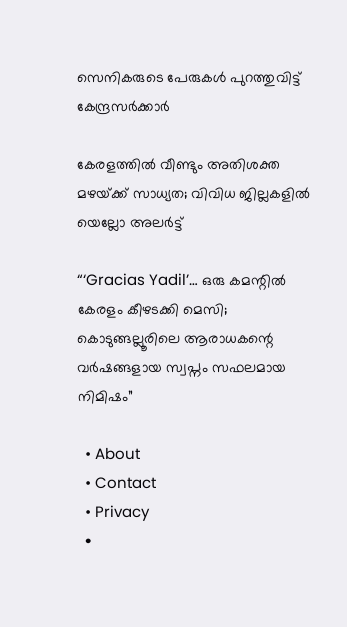സെനികരുടെ പേരുകള്‍ പുറത്തുവിട്ട് കേന്ദ്രസര്‍ക്കാര്‍

കേരളത്തിൽ വീണ്ടും അതിശക്ത മഴയ്‌ക്ക് സാധ്യത; വിവിധ ജില്ലകളിൽ യെല്ലോ അലർട്ട്

“‘Gracias Yadil’… ഒരു കമന്റിൽ കേരളം കീഴടക്കി മെസി; കൊടുങ്ങല്ലൂരിലെ ആരാധകന്റെ വർഷങ്ങളായ സ്വപ്നം സഫലമായ നിമിഷം”

  • About
  • Contact
  • Privacy
  •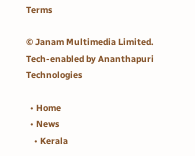Terms

© Janam Multimedia Limited.
Tech-enabled by Ananthapuri Technologies

  • Home
  • News
    • Kerala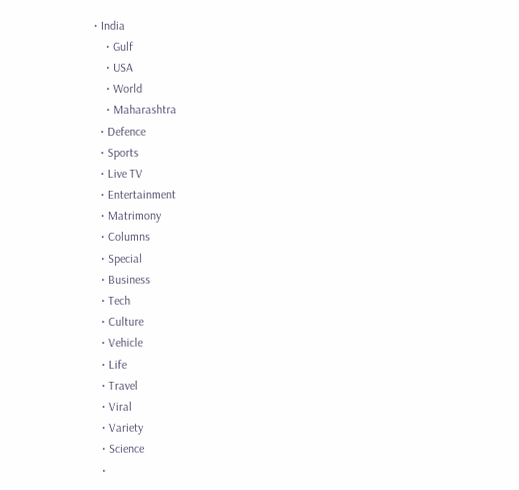• India
    • Gulf
    • USA
    • World
    • Maharashtra
  • Defence
  • Sports
  • Live TV
  • Entertainment
  • Matrimony
  • Columns
  • Special
  • Business
  • Tech
  • Culture
  • Vehicle
  • Life
  • Travel
  • Viral
  • Variety
  • Science
  •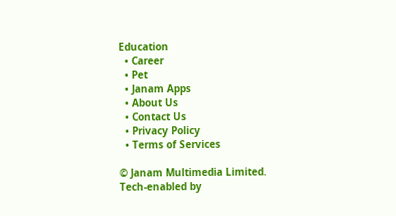Education
  • Career
  • Pet
  • Janam Apps
  • About Us
  • Contact Us
  • Privacy Policy
  • Terms of Services

© Janam Multimedia Limited.
Tech-enabled by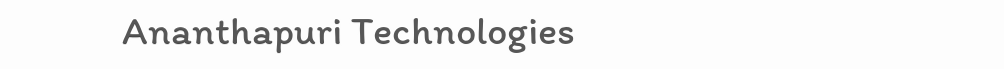Ananthapuri Technologies